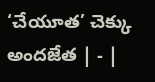‘చేయూత’ చెక్కు అందజేత | - |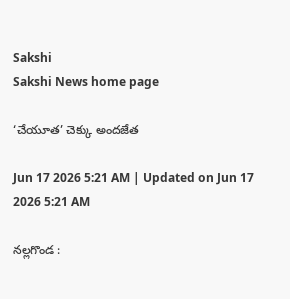Sakshi
Sakshi News home page

‘చేయూత’ చెక్కు అందజేత

Jun 17 2026 5:21 AM | Updated on Jun 17 2026 5:21 AM

నల్లగొండ :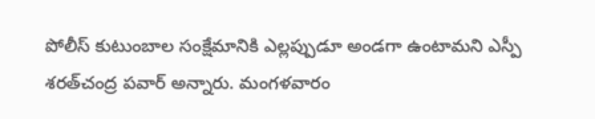పోలీస్‌ కుటుంబాల సంక్షేమానికి ఎల్లప్పుడూ అండగా ఉంటామని ఎస్పీ శరత్‌చంద్ర పవార్‌ అన్నారు. మంగళవారం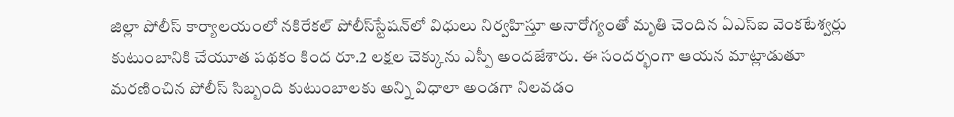జిల్లా పోలీస్‌ కార్యాలయంలో నకిరేకల్‌ పోలీస్‌స్టేషన్‌లో విధులు నిర్వహిస్తూ అనారోగ్యంతో మృతి చెందిన ఏఎస్‌ఐ వెంకటేశ్వర్లు కుటుంబానికి చేయూత పథకం కింద రూ.2 లక్షల చెక్కును ఎస్పీ అందజేశారు. ఈ సందర్భంగా ఆయన మాట్లాడుతూ మరణించిన పోలీస్‌ సిబ్బంది కుటుంబాలకు అన్ని విధాలా అండగా నిలవడం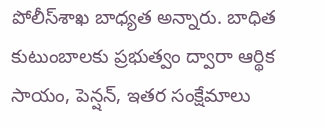పోలీస్‌శాఖ బాధ్యత అన్నారు. బాధిత కుటుంబాలకు ప్రభుత్వం ద్వారా ఆర్థిక సాయం, పెన్షన్‌, ఇతర సంక్షేమాలు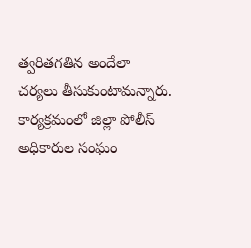త్వరితగతిన అందేలా చర్యలు తీసుకుంటామన్నారు. కార్యక్రమంలో జిల్లా పోలీస్‌ అధికారుల సంఘం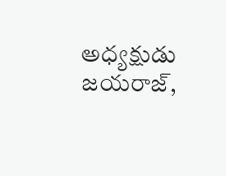అధ్యక్షుడు జయరాజ్‌,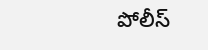పోలీస్‌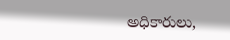అధికారులు,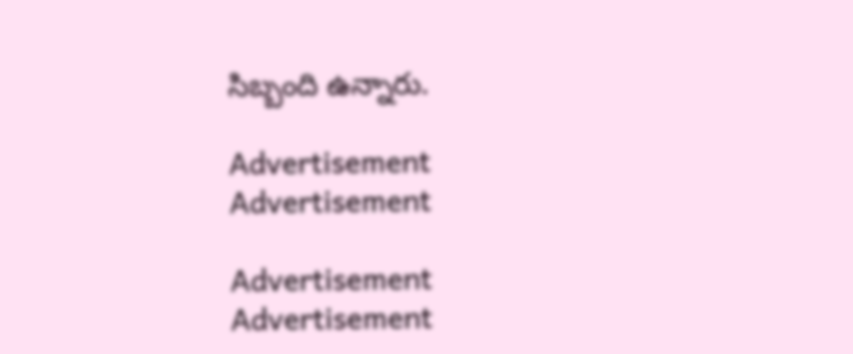సిబ్బంది ఉన్నారు.

Advertisement
Advertisement

Advertisement
Advertisement